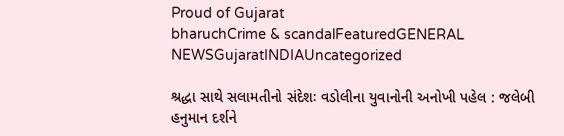Proud of Gujarat
bharuchCrime & scandalFeaturedGENERAL NEWSGujaratINDIAUncategorized

શ્રદ્ધા સાથે સલામતીનો સંદેશઃ વડોલીના યુવાનોની અનોખી પહેલ : જલેબી હનુમાન દર્શને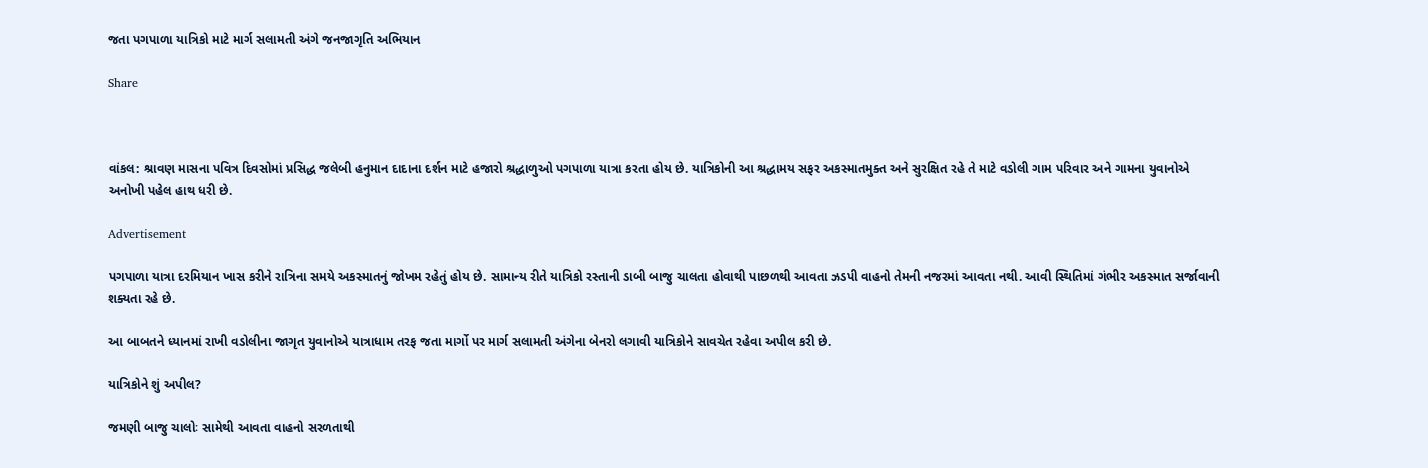જતા પગપાળા યાત્રિકો માટે માર્ગ સલામતી અંગે જનજાગૃતિ અભિયાન

Share



વાંકલ: શ્રાવણ માસના પવિત્ર દિવસોમાં પ્રસિદ્ધ જલેબી હનુમાન દાદાના દર્શન માટે હજારો શ્રદ્ધાળુઓ પગપાળા યાત્રા કરતા હોય છે. યાત્રિકોની આ શ્રદ્ધામય સફર અકસ્માતમુક્ત અને સુરક્ષિત રહે તે માટે વડોલી ગામ પરિવાર અને ગામના યુવાનોએ અનોખી પહેલ હાથ ધરી છે.

Advertisement

પગપાળા યાત્રા દરમિયાન ખાસ કરીને રાત્રિના સમયે અકસ્માતનું જોખમ રહેતું હોય છે. સામાન્ય રીતે યાત્રિકો રસ્તાની ડાબી બાજુ ચાલતા હોવાથી પાછળથી આવતા ઝડપી વાહનો તેમની નજરમાં આવતા નથી. આવી સ્થિતિમાં ગંભીર અકસ્માત સર્જાવાની શક્યતા રહે છે.

આ બાબતને ધ્યાનમાં રાખી વડોલીના જાગૃત યુવાનોએ યાત્રાધામ તરફ જતા માર્ગો પર માર્ગ સલામતી અંગેના બેનરો લગાવી યાત્રિકોને સાવચેત રહેવા અપીલ કરી છે.

યાત્રિકોને શું અપીલ?

જમણી બાજુ ચાલોઃ સામેથી આવતા વાહનો સરળતાથી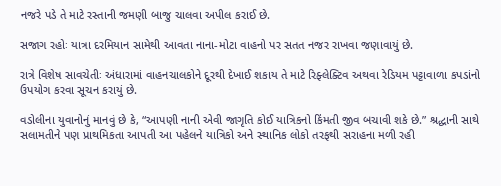નજરે પડે તે માટે રસ્તાની જમણી બાજુ ચાલવા અપીલ કરાઈ છે.

સજાગ રહોઃ યાત્રા દરમિયાન સામેથી આવતા નાના-મોટા વાહનો પર સતત નજર રાખવા જણાવાયું છે.

રાત્રે વિશેષ સાવચેતીઃ અંધારામાં વાહનચાલકોને દૂરથી દેખાઈ શકાય તે માટે રિફ્લેક્ટિવ અથવા રેડિયમ પટ્ટાવાળા કપડાંનો ઉપયોગ કરવા સૂચન કરાયું છે.

વડોલીના યુવાનોનું માનવું છે કે, “આપણી નાની એવી જાગૃતિ કોઈ યાત્રિકનો કિંમતી જીવ બચાવી શકે છે.” શ્રદ્ધાની સાથે સલામતીને પણ પ્રાથમિકતા આપતી આ પહેલને યાત્રિકો અને સ્થાનિક લોકો તરફથી સરાહના મળી રહી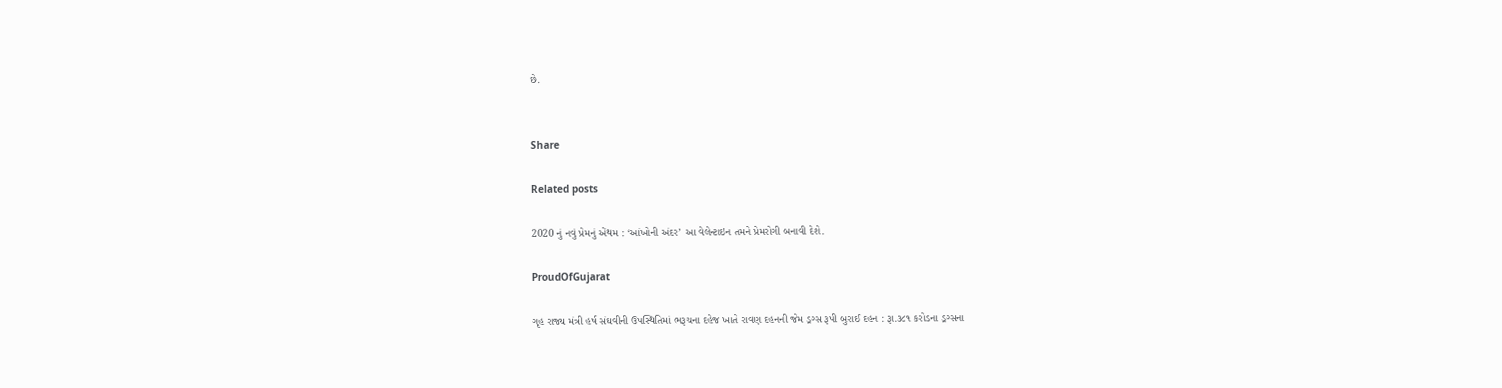છે.


Share

Related posts

2020 નું નવું પ્રેમનું એંથમ : ‘આંખોની અંદર’ આ વેલેન્ટાઇન તમને પ્રેમરોગી બનાવી દેશે.

ProudOfGujarat

ગૃહ રાજ્ય મંત્રી હર્ષ સંઘવીની ઉપસ્થિતિમાં ભરૂચના દહેજ ખાતે રાવણ દહનની જેમ ડ્રગ્સ રૂપી બુરાઈ દહન : રૂા.૩૮૧ કરોડના ડ્રગ્સના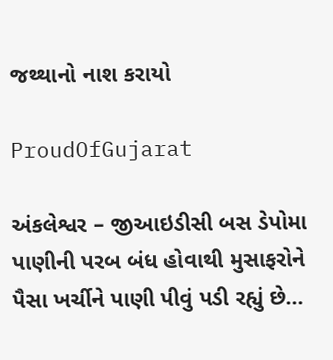જથ્થાનો નાશ કરાયો

ProudOfGujarat

અંકલેશ્વર – જીઆઇડીસી બસ ડેપોમા પાણીની પરબ બંધ હોવાથી મુસાફરોને પૈસા ખર્ચીને પાણી પીવું પડી રહ્યું છે…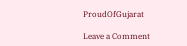ProudOfGujarat

Leave a Comment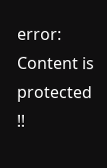error: Content is protected !!